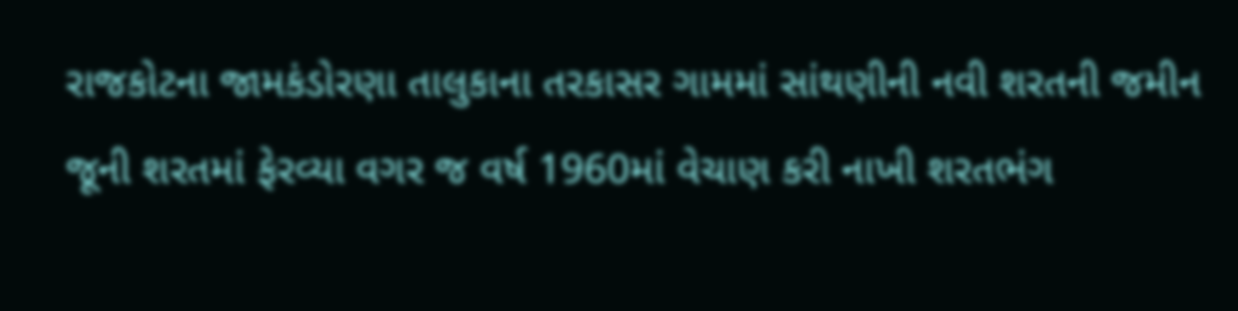રાજકોટના જામકંડોરણા તાલુકાના તરકાસર ગામમાં સાંથણીની નવી શરતની જમીન જૂની શરતમાં ફેરવ્યા વગર જ વર્ષ 1960માં વેચાણ કરી નાખી શરતભંગ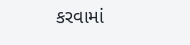કરવામાં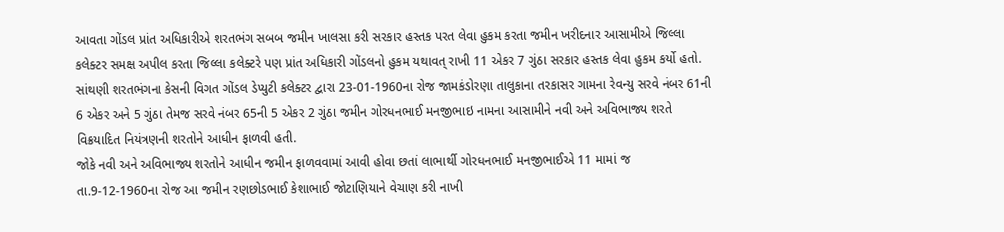આવતા ગોંડલ પ્રાંત અધિકારીએ શરતભંગ સબબ જમીન ખાલસા કરી સરકાર હસ્તક પરત લેવા હુકમ કરતા જમીન ખરીદનાર આસામીએ જિલ્લા કલેક્ટર સમક્ષ અપીલ કરતા જિલ્લા કલેક્ટરે પણ પ્રાંત અધિકારી ગોંડલનો હુકમ યથાવત્ રાખી 11 એકર 7 ગુંઠા સરકાર હસ્તક લેવા હુકમ કર્યો હતો.
સાંથણી શરતભંગના કેસની વિગત ગોંડલ ડેપ્યુટી કલેક્ટર દ્વારા 23-01-1960ના રોજ જામકંડોરણા તાલુકાના તરકાસર ગામના રેવન્યુ સરવે નંબર 61ની 6 એકર અને 5 ગુંઠા તેમજ સરવે નંબર 65ની 5 એકર 2 ગુંઠા જમીન ગોરધનભાઈ મનજીભાઇ નામના આસામીને નવી અને અવિભાજ્ય શરતે વિક્રયાદિત નિયંત્રણની શરતોને આધીન ફાળવી હતી.
જોકે નવી અને અવિભાજ્ય શરતોને આધીન જમીન ફાળવવામાં આવી હોવા છતાં લાભાર્થી ગોરધનભાઈ મનજીભાઈએ 11 મામાં જ તા.9-12-1960ના રોજ આ જમીન રણછોડભાઈ કેશાભાઈ જોટાણિયાને વેચાણ કરી નાખી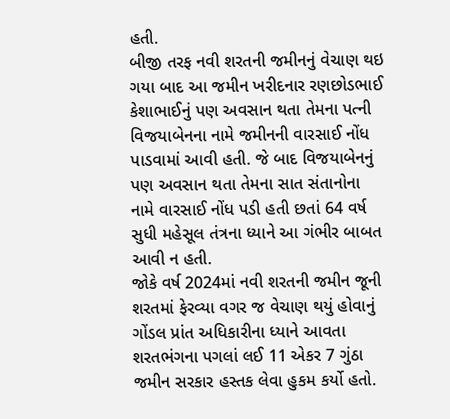હતી.
બીજી તરફ નવી શરતની જમીનનું વેચાણ થઇ ગયા બાદ આ જમીન ખરીદનાર રણછોડભાઈ કેશાભાઈનું પણ અવસાન થતા તેમના પત્ની વિજયાબેનના નામે જમીનની વારસાઈ નોંધ પાડવામાં આવી હતી. જે બાદ વિજયાબેનનું પણ અવસાન થતા તેમના સાત સંતાનોના નામે વારસાઈ નોંધ પડી હતી છતાં 64 વર્ષ સુધી મહેસૂલ તંત્રના ધ્યાને આ ગંભીર બાબત આવી ન હતી.
જોકે વર્ષ 2024માં નવી શરતની જમીન જૂની શરતમાં ફેરવ્યા વગર જ વેચાણ થયું હોવાનું ગોંડલ પ્રાંત અધિકારીના ધ્યાને આવતા શરતભંગના પગલાં લઈ 11 એકર 7 ગુંઠા જમીન સરકાર હસ્તક લેવા હુકમ કર્યો હતો.